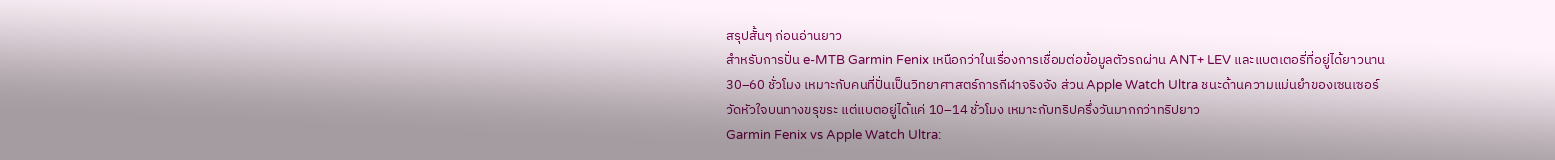สรุปสั้นๆ ก่อนอ่านยาว
สำหรับการปั่น e-MTB Garmin Fenix เหนือกว่าในเรื่องการเชื่อมต่อข้อมูลตัวรถผ่าน ANT+ LEV และแบตเตอรี่ที่อยู่ได้ยาวนาน 30–60 ชั่วโมง เหมาะกับคนที่ปั่นเป็นวิทยาศาสตร์การกีฬาจริงจัง ส่วน Apple Watch Ultra ชนะด้านความแม่นยำของเซนเซอร์วัดหัวใจบนทางขรุขระ แต่แบตอยู่ได้แค่ 10–14 ชั่วโมง เหมาะกับทริปครึ่งวันมากกว่าทริปยาว
Garmin Fenix vs Apple Watch Ultra: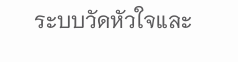ระบบวัดหัวใจและ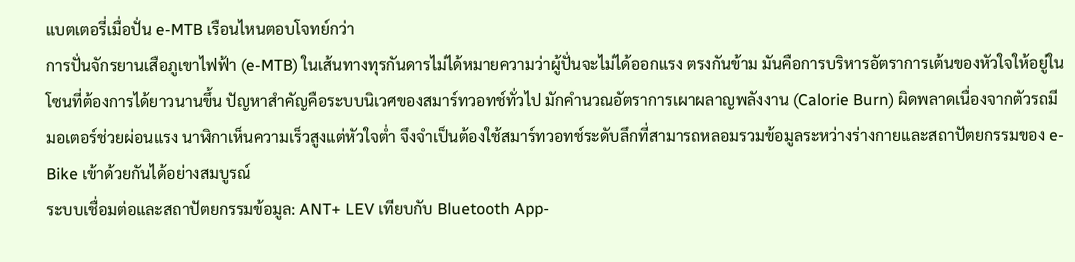แบตเตอรี่เมื่อปั่น e-MTB เรือนไหนตอบโจทย์กว่า
การปั่นจักรยานเสือภูเขาไฟฟ้า (e-MTB) ในเส้นทางทุรกันดารไม่ได้หมายความว่าผู้ปั่นจะไม่ได้ออกแรง ตรงกันข้าม มันคือการบริหารอัตราการเต้นของหัวใจให้อยู่ในโซนที่ต้องการได้ยาวนานขึ้น ปัญหาสำคัญคือระบบนิเวศของสมาร์ทวอทช์ทั่วไป มักคำนวณอัตราการเผาผลาญพลังงาน (Calorie Burn) ผิดพลาดเนื่องจากตัวรถมีมอเตอร์ช่วยผ่อนแรง นาฬิกาเห็นความเร็วสูงแต่หัวใจต่ำ จึงจำเป็นต้องใช้สมาร์ทวอทช์ระดับลึกที่สามารถหลอมรวมข้อมูลระหว่างร่างกายและสถาปัตยกรรมของ e-Bike เข้าด้วยกันได้อย่างสมบูรณ์
ระบบเชื่อมต่อและสถาปัตยกรรมข้อมูล: ANT+ LEV เทียบกับ Bluetooth App-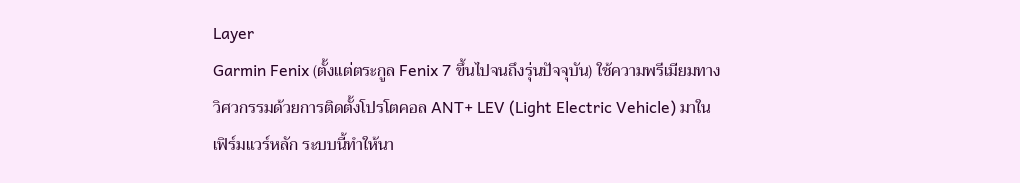Layer
Garmin Fenix (ตั้งแต่ตระกูล Fenix 7 ขึ้นไปจนถึงรุ่นปัจจุบัน) ใช้ความพรีเมียมทางวิศวกรรมด้วยการติดตั้งโปรโตคอล ANT+ LEV (Light Electric Vehicle) มาในเฟิร์มแวร์หลัก ระบบนี้ทำให้นา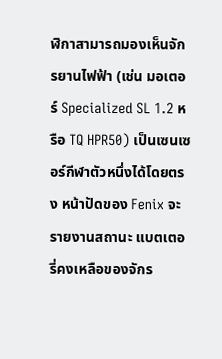ฬิกาสามารถมองเห็นจักรยานไฟฟ้า (เช่น มอเตอร์ Specialized SL 1.2 หรือ TQ HPR50) เป็นเซนเซอร์กีฬาตัวหนึ่งได้โดยตรง หน้าปัดของ Fenix จะรายงานสถานะ แบตเตอรี่คงเหลือของจักร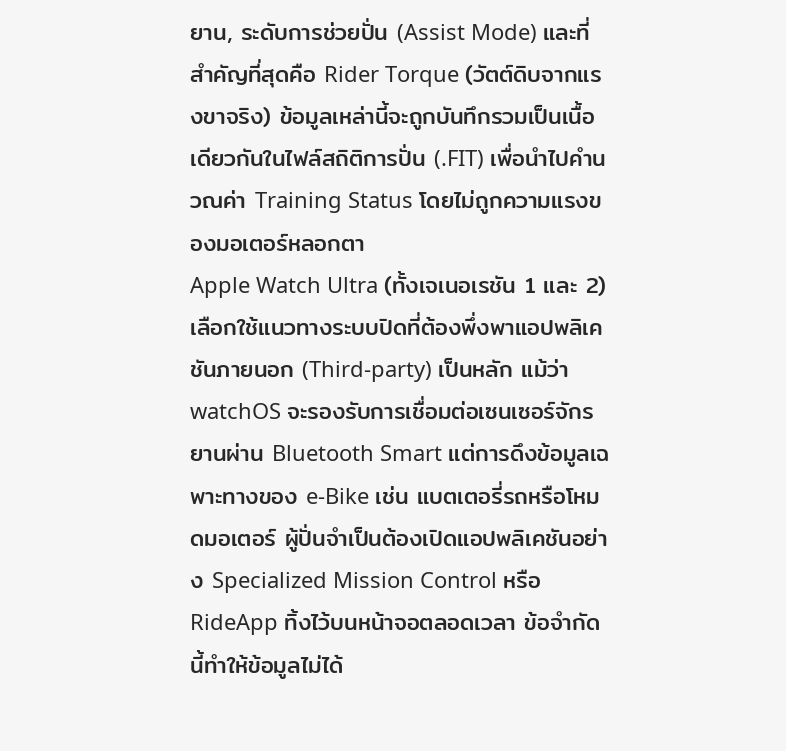ยาน, ระดับการช่วยปั่น (Assist Mode) และที่สำคัญที่สุดคือ Rider Torque (วัตต์ดิบจากแรงขาจริง) ข้อมูลเหล่านี้จะถูกบันทึกรวมเป็นเนื้อเดียวกันในไฟล์สถิติการปั่น (.FIT) เพื่อนำไปคำนวณค่า Training Status โดยไม่ถูกความแรงของมอเตอร์หลอกตา
Apple Watch Ultra (ทั้งเจเนอเรชัน 1 และ 2) เลือกใช้แนวทางระบบปิดที่ต้องพึ่งพาแอปพลิเคชันภายนอก (Third-party) เป็นหลัก แม้ว่า watchOS จะรองรับการเชื่อมต่อเซนเซอร์จักรยานผ่าน Bluetooth Smart แต่การดึงข้อมูลเฉพาะทางของ e-Bike เช่น แบตเตอรี่รถหรือโหมดมอเตอร์ ผู้ปั่นจำเป็นต้องเปิดแอปพลิเคชันอย่าง Specialized Mission Control หรือ RideApp ทิ้งไว้บนหน้าจอตลอดเวลา ข้อจำกัดนี้ทำให้ข้อมูลไม่ได้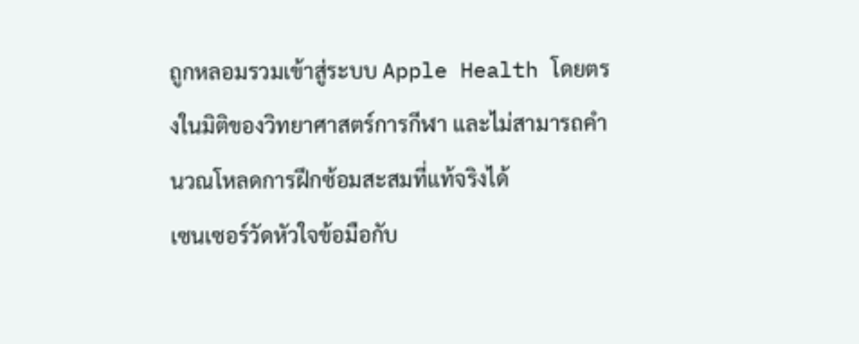ถูกหลอมรวมเข้าสู่ระบบ Apple Health โดยตรงในมิติของวิทยาศาสตร์การกีฬา และไม่สามารถคำนวณโหลดการฝึกซ้อมสะสมที่แท้จริงได้
เซนเซอร์วัดหัวใจข้อมือกับ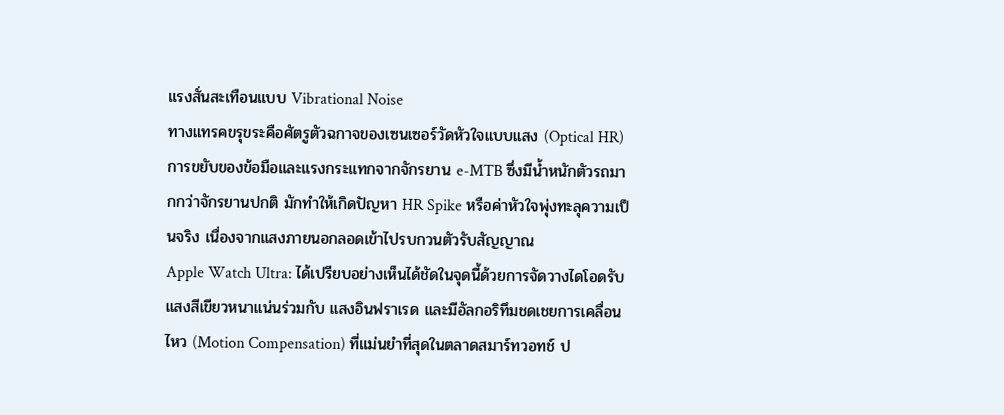แรงสั่นสะเทือนแบบ Vibrational Noise
ทางแทรคขรุขระคือศัตรูตัวฉกาจของเซนเซอร์วัดหัวใจแบบแสง (Optical HR) การขยับของข้อมือและแรงกระแทกจากจักรยาน e-MTB ซึ่งมีน้ำหนักตัวรถมากกว่าจักรยานปกติ มักทำให้เกิดปัญหา HR Spike หรือค่าหัวใจพุ่งทะลุความเป็นจริง เนื่องจากแสงภายนอกลอดเข้าไปรบกวนตัวรับสัญญาณ
Apple Watch Ultra: ได้เปรียบอย่างเห็นได้ชัดในจุดนี้ด้วยการจัดวางไดโอดรับแสงสีเขียวหนาแน่นร่วมกับ แสงอินฟราเรด และมีอัลกอริทึมชดเชยการเคลื่อนไหว (Motion Compensation) ที่แม่นยำที่สุดในตลาดสมาร์ทวอทช์ ป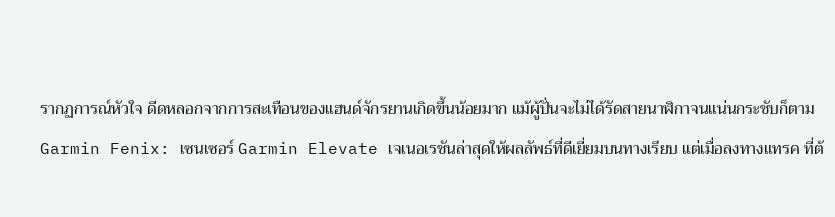รากฏการณ์หัวใจ ดีดหลอกจากการสะเทือนของแฮนด์จักรยานเกิดขึ้นน้อยมาก แม้ผู้ปั่นจะไม่ได้รัดสายนาฬิกาจนแน่นกระชับก็ตาม
Garmin Fenix: เซนเซอร์ Garmin Elevate เจเนอเรชันล่าสุดให้ผลลัพธ์ที่ดีเยี่ยมบนทางเรียบ แต่เมื่อลงทางแทรค ที่ต้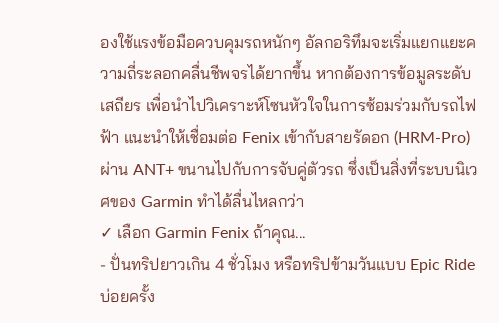องใช้แรงข้อมือควบคุมรถหนักๆ อัลกอริทึมจะเริ่มแยกแยะความถี่ระลอกคลื่นชีพจรได้ยากขึ้น หากต้องการข้อมูลระดับเสถียร เพื่อนำไปวิเคราะห์โซนหัวใจในการซ้อมร่วมกับรถไฟฟ้า แนะนำให้เชื่อมต่อ Fenix เข้ากับสายรัดอก (HRM-Pro) ผ่าน ANT+ ขนานไปกับการจับคู่ตัวรถ ซึ่งเป็นสิ่งที่ระบบนิเวศของ Garmin ทำได้ลื่นไหลกว่า
✓ เลือก Garmin Fenix ถ้าคุณ...
- ปั่นทริปยาวเกิน 4 ชั่วโมง หรือทริปข้ามวันแบบ Epic Ride บ่อยครั้ง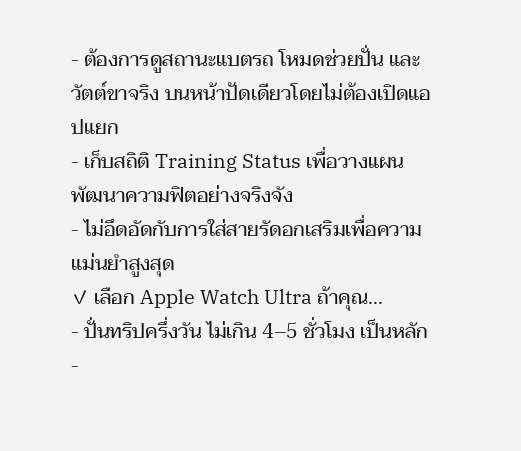- ต้องการดูสถานะแบตรถ โหมดช่วยปั่น และวัตต์ขาจริง บนหน้าปัดเดียวโดยไม่ต้องเปิดแอปแยก
- เก็บสถิติ Training Status เพื่อวางแผนพัฒนาความฟิตอย่างจริงจัง
- ไม่อึดอัดกับการใส่สายรัดอกเสริมเพื่อความแม่นยำสูงสุด
✓ เลือก Apple Watch Ultra ถ้าคุณ...
- ปั่นทริปครึ่งวัน ไม่เกิน 4–5 ชั่วโมง เป็นหลัก
-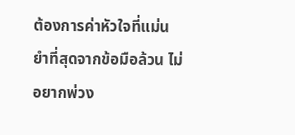ต้องการค่าหัวใจที่แม่นยำที่สุดจากข้อมือล้วน ไม่อยากพ่วง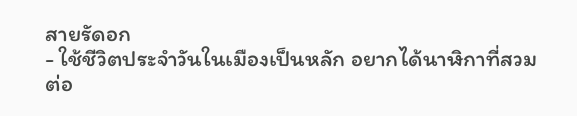สายรัดอก
- ใช้ชีวิตประจำวันในเมืองเป็นหลัก อยากได้นาฬิกาที่สวมต่อ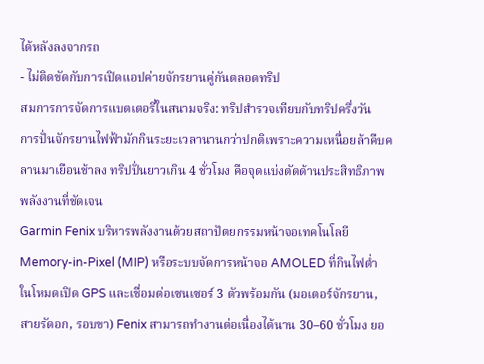ได้หลังลงจากรถ
- ไม่ติดขัดกับการเปิดแอปค่ายจักรยานคู่กันตลอดทริป
สมการการจัดการแบตเตอรี่ในสนามจริง: ทริปสำรวจเทียบกับทริปครึ่งวัน
การปั่นจักรยานไฟฟ้ามักกินระยะเวลานานกว่าปกติเพราะความเหนื่อยล้าคืบคลานมาเยือนช้าลง ทริปปั่นยาวเกิน 4 ชั่วโมง คือจุดแบ่งตัดด้านประสิทธิภาพพลังงานที่ชัดเจน
Garmin Fenix บริหารพลังงานด้วยสถาปัตยกรรมหน้าจอเทคโนโลยี Memory-in-Pixel (MIP) หรือระบบจัดการหน้าจอ AMOLED ที่กินไฟต่ำ ในโหมดเปิด GPS และเชื่อมต่อเซนเซอร์ 3 ตัวพร้อมกัน (มอเตอร์จักรยาน, สายรัดอก, รอบขา) Fenix สามารถทำงานต่อเนื่องได้นาน 30–60 ชั่วโมง ยอ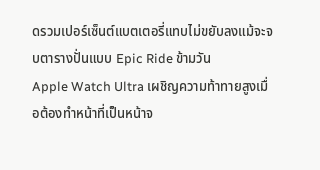ดรวมเปอร์เซ็นต์แบตเตอรี่แทบไม่ขยับลงแม้จะจบตารางปั่นแบบ Epic Ride ข้ามวัน
Apple Watch Ultra เผชิญความท้าทายสูงเมื่อต้องทำหน้าที่เป็นหน้าจ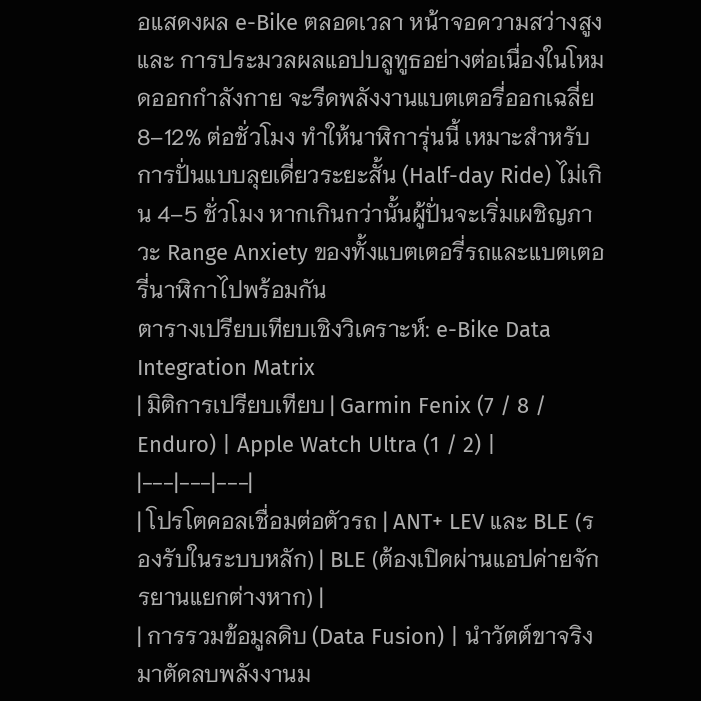อแสดงผล e-Bike ตลอดเวลา หน้าจอความสว่างสูงและ การประมวลผลแอปบลูทูธอย่างต่อเนื่องในโหมดออกกำลังกาย จะรีดพลังงานแบตเตอรี่ออกเฉลี่ย 8–12% ต่อชั่วโมง ทำให้นาฬิการุ่นนี้ เหมาะสำหรับการปั่นแบบลุยเดี่ยวระยะสั้น (Half-day Ride) ไม่เกิน 4–5 ชั่วโมง หากเกินกว่านั้นผู้ปั่นจะเริ่มเผชิญภาวะ Range Anxiety ของทั้งแบตเตอรี่รถและแบตเตอรี่นาฬิกาไปพร้อมกัน
ตารางเปรียบเทียบเชิงวิเคราะห์: e-Bike Data Integration Matrix
| มิติการเปรียบเทียบ | Garmin Fenix (7 / 8 / Enduro) | Apple Watch Ultra (1 / 2) |
|---|---|---|
| โปรโตคอลเชื่อมต่อตัวรถ | ANT+ LEV และ BLE (รองรับในระบบหลัก) | BLE (ต้องเปิดผ่านแอปค่ายจักรยานแยกต่างหาก) |
| การรวมข้อมูลดิบ (Data Fusion) | นำวัตต์ขาจริงมาตัดลบพลังงานม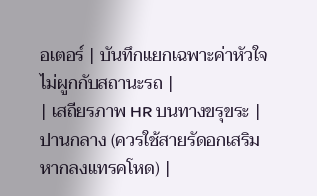อเตอร์ | บันทึกแยกเฉพาะค่าหัวใจ ไม่ผูกกับสถานะรถ |
| เสถียรภาพ HR บนทางขรุขระ | ปานกลาง (ควรใช้สายรัดอกเสริมหากลงแทรคโหด) |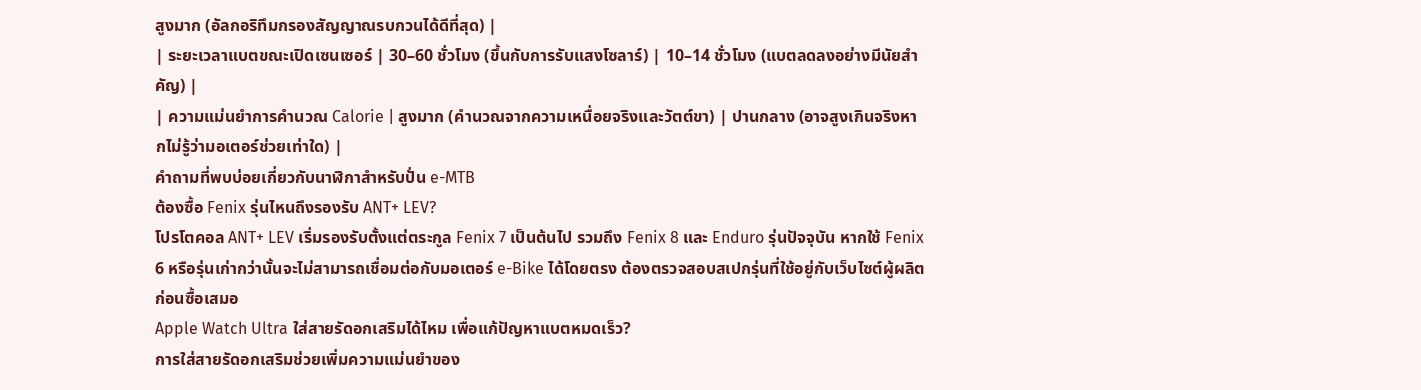สูงมาก (อัลกอริทึมกรองสัญญาณรบกวนได้ดีที่สุด) |
| ระยะเวลาแบตขณะเปิดเซนเซอร์ | 30–60 ชั่วโมง (ขึ้นกับการรับแสงโซลาร์) | 10–14 ชั่วโมง (แบตลดลงอย่างมีนัยสำคัญ) |
| ความแม่นยำการคำนวณ Calorie | สูงมาก (คำนวณจากความเหนื่อยจริงและวัตต์ขา) | ปานกลาง (อาจสูงเกินจริงหากไม่รู้ว่ามอเตอร์ช่วยเท่าใด) |
คำถามที่พบบ่อยเกี่ยวกับนาฬิกาสำหรับปั่น e-MTB
ต้องซื้อ Fenix รุ่นไหนถึงรองรับ ANT+ LEV?
โปรโตคอล ANT+ LEV เริ่มรองรับตั้งแต่ตระกูล Fenix 7 เป็นต้นไป รวมถึง Fenix 8 และ Enduro รุ่นปัจจุบัน หากใช้ Fenix 6 หรือรุ่นเก่ากว่านั้นจะไม่สามารถเชื่อมต่อกับมอเตอร์ e-Bike ได้โดยตรง ต้องตรวจสอบสเปกรุ่นที่ใช้อยู่กับเว็บไซต์ผู้ผลิตก่อนซื้อเสมอ
Apple Watch Ultra ใส่สายรัดอกเสริมได้ไหม เพื่อแก้ปัญหาแบตหมดเร็ว?
การใส่สายรัดอกเสริมช่วยเพิ่มความแม่นยำของ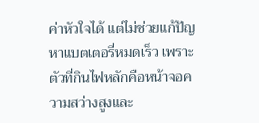ค่าหัวใจได้ แต่ไม่ช่วยแก้ปัญหาแบตเตอรี่หมดเร็ว เพราะตัวที่กินไฟหลักคือหน้าจอความสว่างสูงและ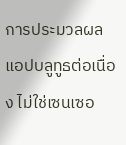การประมวลผลแอปบลูทูธต่อเนื่อง ไม่ใช่เซนเซอ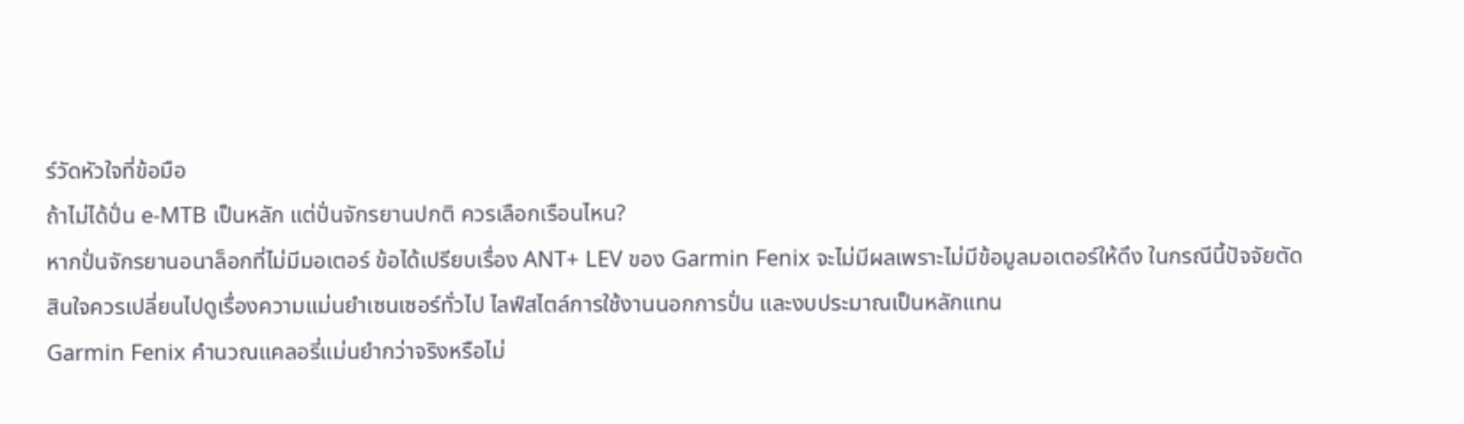ร์วัดหัวใจที่ข้อมือ
ถ้าไม่ได้ปั่น e-MTB เป็นหลัก แต่ปั่นจักรยานปกติ ควรเลือกเรือนไหน?
หากปั่นจักรยานอนาล็อกที่ไม่มีมอเตอร์ ข้อได้เปรียบเรื่อง ANT+ LEV ของ Garmin Fenix จะไม่มีผลเพราะไม่มีข้อมูลมอเตอร์ให้ดึง ในกรณีนี้ปัจจัยตัดสินใจควรเปลี่ยนไปดูเรื่องความแม่นยำเซนเซอร์ทั่วไป ไลฟ์สไตล์การใช้งานนอกการปั่น และงบประมาณเป็นหลักแทน
Garmin Fenix คำนวณแคลอรี่แม่นยำกว่าจริงหรือไม่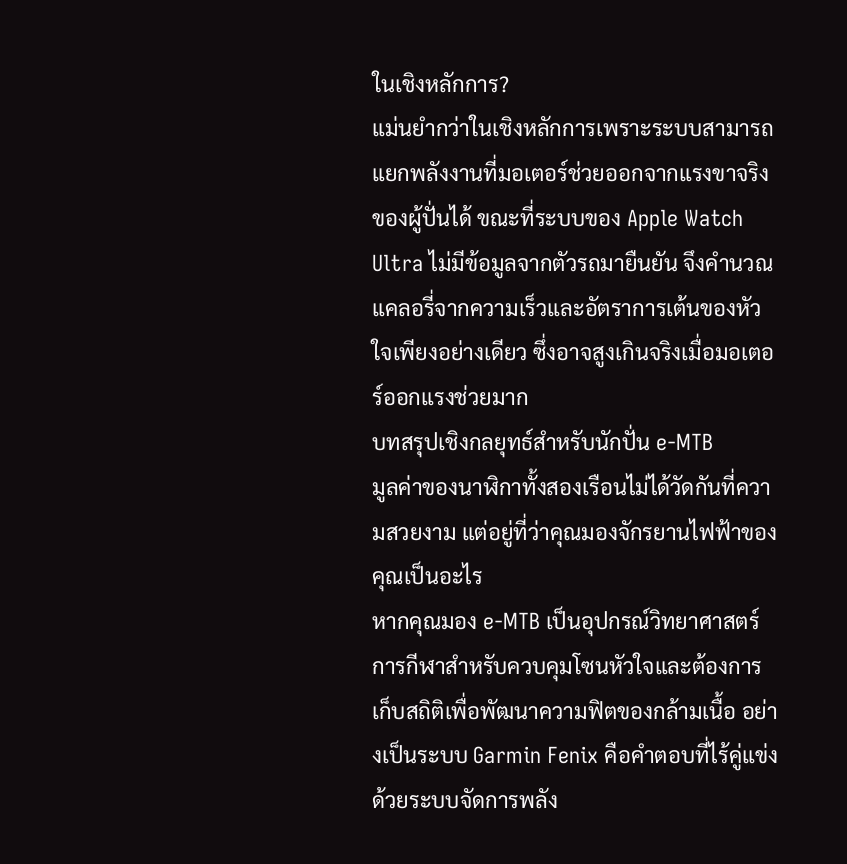ในเชิงหลักการ?
แม่นยำกว่าในเชิงหลักการเพราะระบบสามารถแยกพลังงานที่มอเตอร์ช่วยออกจากแรงขาจริงของผู้ปั่นได้ ขณะที่ระบบของ Apple Watch Ultra ไม่มีข้อมูลจากตัวรถมายืนยัน จึงคำนวณแคลอรี่จากความเร็วและอัตราการเต้นของหัวใจเพียงอย่างเดียว ซึ่งอาจสูงเกินจริงเมื่อมอเตอร์ออกแรงช่วยมาก
บทสรุปเชิงกลยุทธ์สำหรับนักปั่น e-MTB
มูลค่าของนาฬิกาทั้งสองเรือนไม่ได้วัดกันที่ความสวยงาม แต่อยู่ที่ว่าคุณมองจักรยานไฟฟ้าของคุณเป็นอะไร
หากคุณมอง e-MTB เป็นอุปกรณ์วิทยาศาสตร์การกีฬาสำหรับควบคุมโซนหัวใจและต้องการเก็บสถิติเพื่อพัฒนาความฟิตของกล้ามเนื้อ อย่างเป็นระบบ Garmin Fenix คือคำตอบที่ไร้คู่แข่ง ด้วยระบบจัดการพลัง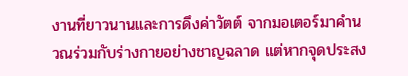งานที่ยาวนานและการดึงค่าวัตต์ จากมอเตอร์มาคำนวณร่วมกับร่างกายอย่างชาญฉลาด แต่หากจุดประสง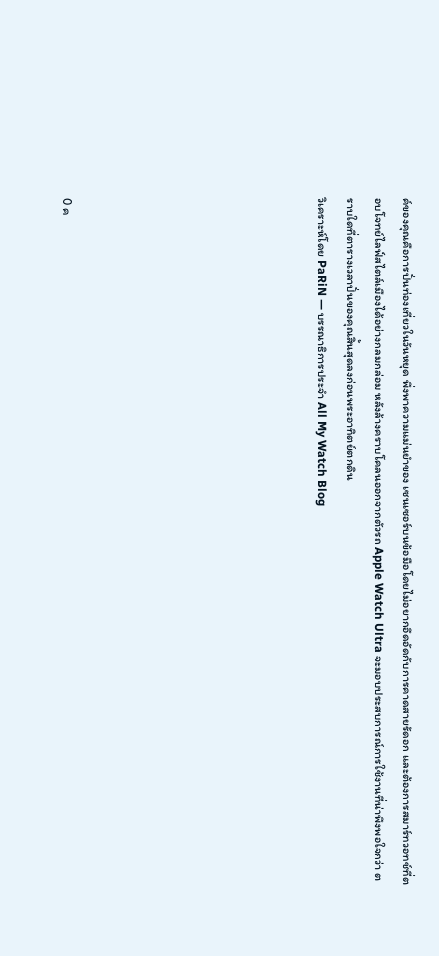ค์ของคุณคือการปั่นท่องเที่ยวในวันหยุด พึ่งพาความแม่นยำของ เซนเซอร์บนข้อมือโดยไม่อยากอึดอัดกับการคาดสายรัดอก และต้องการสมาร์ทวอทช์ที่ตอบโจทย์ไลฟ์สไตล์เมืองได้อย่างกลมกล่อม หลังล้างคราบโคลนออกจากตัวรถ Apple Watch Ultra จะมอบประสบการณ์การใช้งานที่น่าพึงพอใจกว่า ตราบใดที่ตารางเวลาปั่นของคุณสิ้นสุดลงก่อนพระอาทิตย์ตกดิน
วิเคราะห์โดย PaRiN — บรรณาธิการประจำ All My Watch Blog








0 ค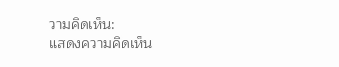วามคิดเห็น:
แสดงความคิดเห็น